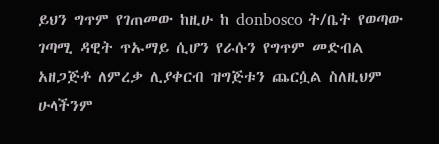ይህን ግጥም የገጠመው ከዚሁ ከ donbosco ት/ቤት የወጣው ገጣሚ ዳዊት ጥኡማይ ሲሆን የራሱን የግጥም መድብል አዘጋጅቶ ለምረቃ ሊያቀርብ ዝግጅቱን ጨርሷል ስለዚህም ሁላችንም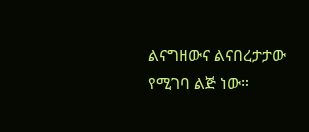ልናግዘውና ልናበረታታው የሚገባ ልጅ ነው።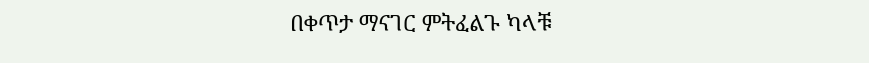በቀጥታ ማናገር ምትፈልጉ ካላቹ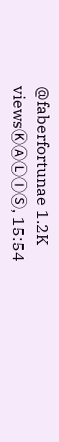@faberfortunae 1.2K viewsⓀⒶⓁⒾⓈ, 15:54